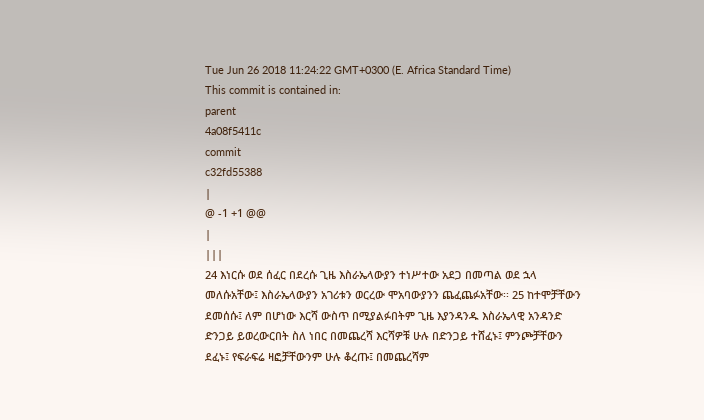Tue Jun 26 2018 11:24:22 GMT+0300 (E. Africa Standard Time)
This commit is contained in:
parent
4a08f5411c
commit
c32fd55388
|
@ -1 +1 @@
|
|||
24 እነርሱ ወደ ሰፈር በደረሱ ጊዜ እስራኤላውያን ተነሥተው አደጋ በመጣል ወደ ኋላ መለሱአቸው፤ እስራኤላውያን አገሪቱን ወርረው ሞአባውያንን ጨፈጨፉአቸው፡፡ 25 ከተሞቻቸውን ደመሰሱ፤ ለም በሆነው እርሻ ውስጥ በሚያልፉበትም ጊዜ እያንዳንዱ እስራኤላዊ አንዳንድ ድንጋይ ይወረውርበት ስለ ነበር በመጨረሻ እርሻዎቹ ሁሉ በድንጋይ ተሸፈኑ፤ ምንጮቻቸውን ደፈኑ፤ የፍራፍሬ ዛፎቻቸውንም ሁሉ ቆረጡ፤ በመጨረሻም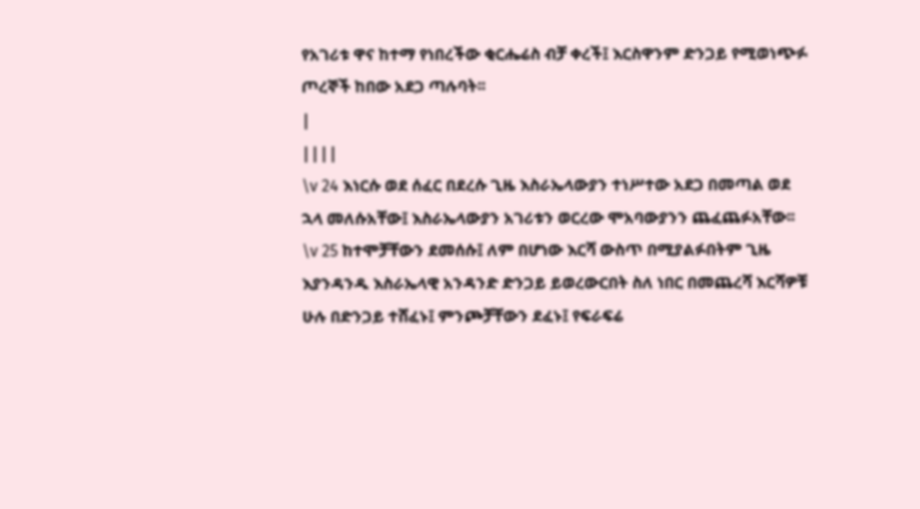የአገሪቱ ዋና ከተማ የነበረችው ቂርሔሬስ ብቻ ቀረች፤ እርስዋንም ድንጋይ የሚወነጭፉ ጦረኞች ከበው አደጋ ጣሉባት፡፡
|
||||
\v 24 እነርሱ ወደ ሰፈር በደረሱ ጊዜ እስራኤላውያን ተነሥተው አደጋ በመጣል ወደ ኋላ መለሱአቸው፤ እስራኤላውያን አገሪቱን ወርረው ሞአባውያንን ጨፈጨፉአቸው፡፡ \v 25 ከተሞቻቸውን ደመሰሱ፤ ለም በሆነው እርሻ ውስጥ በሚያልፉበትም ጊዜ እያንዳንዱ እስራኤላዊ አንዳንድ ድንጋይ ይወረውርበት ስለ ነበር በመጨረሻ እርሻዎቹ ሁሉ በድንጋይ ተሸፈኑ፤ ምንጮቻቸውን ደፈኑ፤ የፍራፍሬ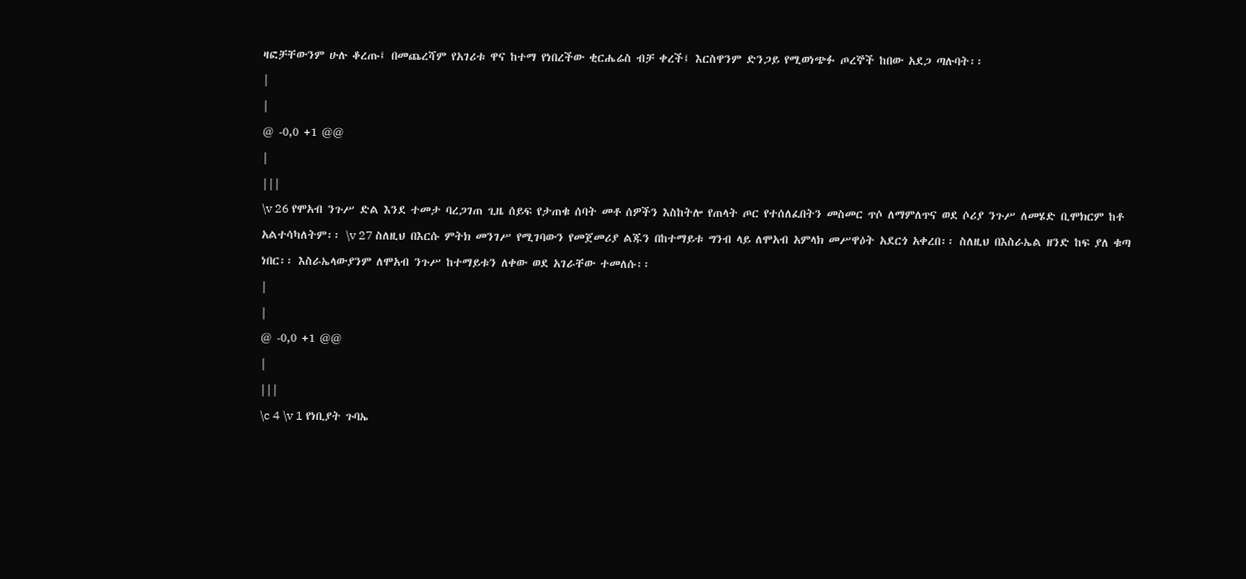ዛፎቻቸውንም ሁሉ ቆረጡ፤ በመጨረሻም የአገሪቱ ዋና ከተማ የነበረችው ቂርሔሬስ ብቻ ቀረች፤ እርስዋንም ድንጋይ የሚወነጭፉ ጦረኞች ከበው አደጋ ጣሉባት፡፡
|
|
@ -0,0 +1 @@
|
|||
\v 26 የሞአብ ንጉሥ ድል እንደ ተመታ ባረጋገጠ ጊዜ ሰይፍ የታጠቁ ሰባት መቶ ሰዎችን እስከትሎ የጠላት ጦር የተሰለፈበትን መስመር ጥሶ ለማምለጥና ወደ ሶሪያ ንጉሥ ለመሄድ ቢሞክርም ከቶ አልተሳካለትም፡፡ \v 27 ስለዚህ በእርሱ ምትክ መንገሥ የሚገባውን የመጀመሪያ ልጁን በከተማይቱ ግንብ ላይ ለሞአብ አምላክ መሥዋዕት አደርጎ አቀረበ፡፡ ስለዚህ በእስራኤል ዘንድ ከፍ ያለ ቁጣ ነበር፡፡ እስራኤላውያንም ለሞአብ ንጉሥ ከተማይቱን ለቀው ወደ አገራቸው ተመለሱ፡፡
|
|
@ -0,0 +1 @@
|
|||
\c 4 \v 1 የነቢያት ጉባኤ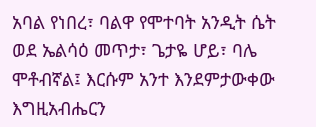አባል የነበረ፣ ባልዋ የሞተባት አንዲት ሴት ወደ ኤልሳዕ መጥታ፣ ጌታዬ ሆይ፣ ባሌ ሞቶብኛል፤ እርሱም አንተ እንደምታውቀው እግዚአብሔርን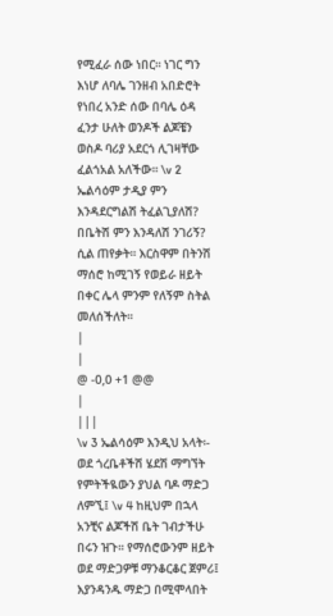የሚፈራ ሰው ነበር፡፡ ነገር ግን እነሆ ለባሌ ገንዘብ አበድሮት የነበረ አንድ ሰው በባሌ ዕዳ ፈንታ ሁለት ወንዶች ልጆቼን ወስዶ ባሪያ አደርጎ ሊገዛቸው ፈልጎአል አለችው፡፡ \v 2 ኤልሳዕም ታዲያ ምን እንዳደርግልሽ ትፈልጊያለሽ? በቤትሽ ምን እንዳለሽ ንገሪኝ? ሲል ጠየቃት፡፡ እርስዋም በትንሽ ማሰሮ ከሚገኝ የወይራ ዘይት በቀር ሌላ ምንም የለኝም ስትል መለሰችለት፡፡
|
|
@ -0,0 +1 @@
|
|||
\v 3 ኤልሳዕም እንዲህ አላት፡- ወደ ጎረቤቶችሽ ሄደሽ ማግኘት የምትችዪውን ያህል ባዶ ማድጋ ለምኚ፤ \v 4 ከዚህም በኋላ አንቺና ልጆችሽ ቤት ገብታችሁ በሩን ዝጉ፡፡ የማሰሮውንም ዘይት ወደ ማድጋዎቹ ማንቆርቆር ጀምሪ፤ እያንዳንዱ ማድጋ በሚሞላበት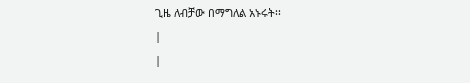ጊዜ ለብቻው በማግለል አኑሩት፡፡
|
|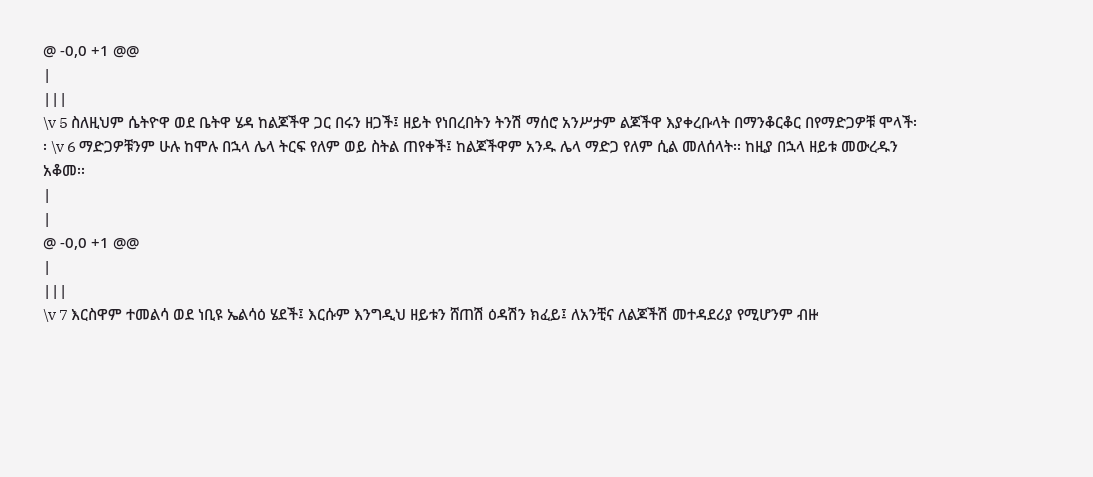@ -0,0 +1 @@
|
|||
\v 5 ስለዚህም ሴትዮዋ ወደ ቤትዋ ሄዳ ከልጆችዋ ጋር በሩን ዘጋች፤ ዘይት የነበረበትን ትንሽ ማሰሮ አንሥታም ልጆችዋ እያቀረቡላት በማንቆርቆር በየማድጋዎቹ ሞላች፡፡ \v 6 ማድጋዎቹንም ሁሉ ከሞሉ በኋላ ሌላ ትርፍ የለም ወይ ስትል ጠየቀች፤ ከልጆችዋም አንዱ ሌላ ማድጋ የለም ሲል መለሰላት፡፡ ከዚያ በኋላ ዘይቱ መውረዱን አቆመ፡፡
|
|
@ -0,0 +1 @@
|
|||
\v 7 እርስዋም ተመልሳ ወደ ነቢዩ ኤልሳዕ ሄደች፤ እርሱም እንግዲህ ዘይቱን ሸጠሽ ዕዳሽን ክፈይ፤ ለአንቺና ለልጆችሽ መተዳደሪያ የሚሆንም ብዙ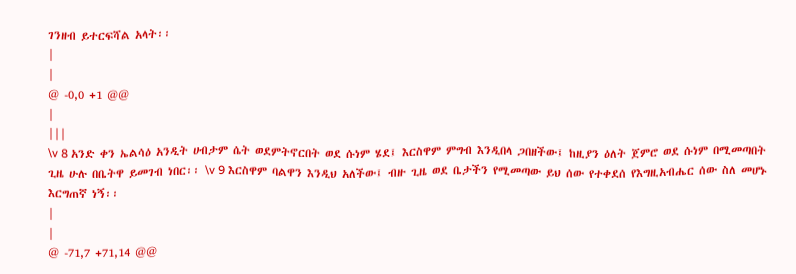ገንዘብ ይተርፍሻል አላት፡፡
|
|
@ -0,0 +1 @@
|
|||
\v 8 አንድ ቀን ኤልሳዕ አንዲት ሀብታም ሴት ወደምትኖርበት ወደ ሱነም ሄደ፤ እርስዋም ምግብ እንዲበላ ጋበዘችው፤ ከዚያን ዕለት ጀምሮ ወደ ሱነም በሚመጣበት ጊዜ ሁሉ በቤትዋ ይመገብ ነበር፡፡ \v 9 እርስዋም ባልዋን እንዲህ አለችው፤ ብዙ ጊዜ ወደ ቤታችን የሚመጣው ይህ ሰው የተቀደሰ የእግዚአብሔር ሰው ስለ መሆኑ እርግጠኛ ነኝ፡፡
|
|
@ -71,7 +71,14 @@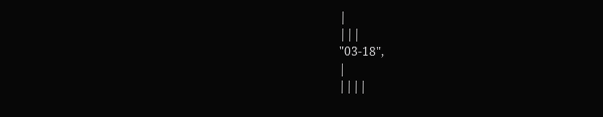|
|||
"03-18",
|
||||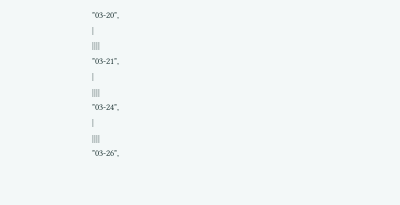"03-20",
|
||||
"03-21",
|
||||
"03-24",
|
||||
"03-26",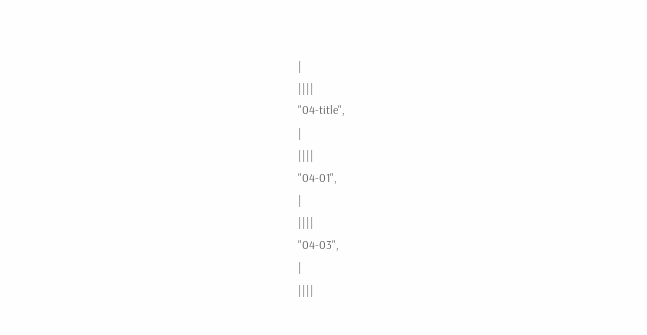|
||||
"04-title",
|
||||
"04-01",
|
||||
"04-03",
|
||||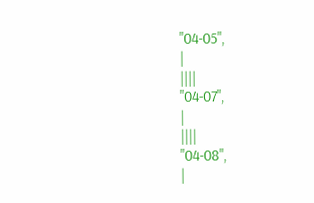"04-05",
|
||||
"04-07",
|
||||
"04-08",
|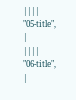||||
"05-title",
|
||||
"06-title",
|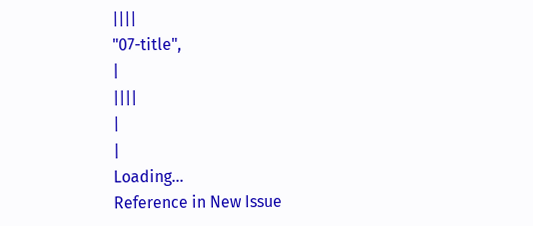||||
"07-title",
|
||||
|
|
Loading…
Reference in New Issue